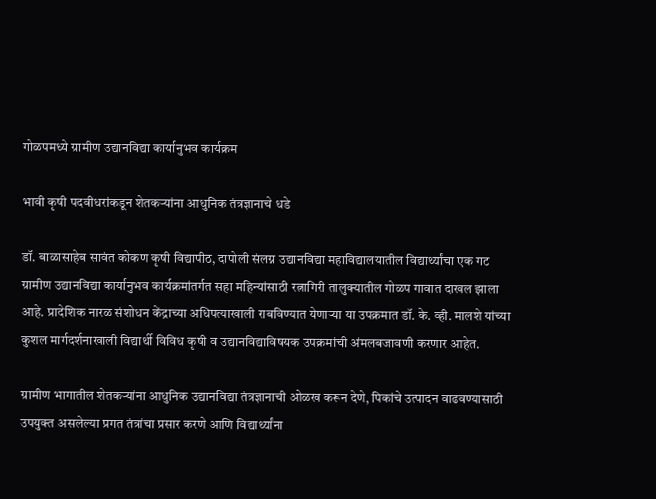गोळपमध्ये ग्रामीण उद्यानविद्या कार्यानुभव कार्यक्रम

भावी कृषी पदवीधरांकडून शेतकऱ्यांना आधुनिक तंत्रज्ञानाचे धडे

डॉ. बाळासाहेब सावंत कोकण कृषी विद्यापीठ, दापोली संलग्न उद्यानविद्या महाविद्यालयातील विद्यार्थ्यांचा एक गट ग्रामीण उद्यानविद्या कार्यानुभव कार्यक्रमांतर्गत सहा महिन्यांसाठी रत्नागिरी तालुक्यातील गोळप गावात दाखल झाला आहे. प्रादेशिक नारळ संशोधन केंद्राच्या अधिपत्याखाली राबविण्यात येणाऱ्या या उपक्रमात डॉ. के. व्ही. मालशे यांच्या कुशल मार्गदर्शनाखाली विद्यार्थी विविध कृषी व उद्यानविद्याविषयक उपक्रमांची अंमलबजावणी करणार आहेत.

ग्रामीण भागातील शेतकऱ्यांना आधुनिक उद्यानविद्या तंत्रज्ञानाची ओळख करून देणे, पिकांचे उत्पादन वाढवण्यासाठी उपयुक्त असलेल्या प्रगत तंत्रांचा प्रसार करणे आणि विद्यार्थ्यांना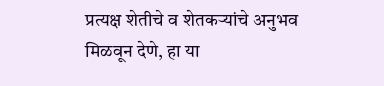प्रत्यक्ष शेतीचे व शेतकऱ्यांचे अनुभव मिळवून देणे, हा या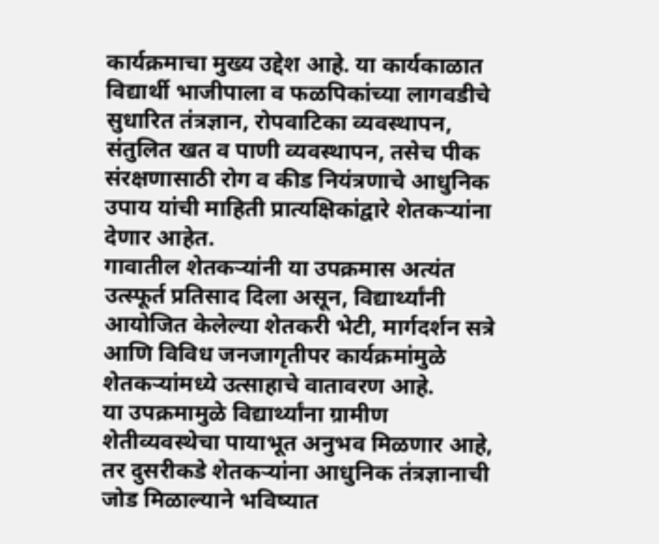कार्यक्रमाचा मुख्य उद्देश आहे. या कार्यकाळात विद्यार्थी भाजीपाला व फळपिकांच्या लागवडीचे सुधारित तंत्रज्ञान, रोपवाटिका व्यवस्थापन, संतुलित खत व पाणी व्यवस्थापन, तसेच पीक संरक्षणासाठी रोग व कीड नियंत्रणाचे आधुनिक उपाय यांची माहिती प्रात्यक्षिकांद्वारे शेतकऱ्यांना देणार आहेत.
गावातील शेतकऱ्यांनी या उपक्रमास अत्यंत उत्स्फूर्त प्रतिसाद दिला असून, विद्यार्थ्यांनी आयोजित केलेल्या शेतकरी भेटी, मार्गदर्शन सत्रे आणि विविध जनजागृतीपर कार्यक्रमांमुळे शेतकऱ्यांमध्ये उत्साहाचे वातावरण आहे.
या उपक्रमामुळे विद्यार्थ्यांना ग्रामीण शेतीव्यवस्थेचा पायाभूत अनुभव मिळणार आहे, तर दुसरीकडे शेतकऱ्यांना आधुनिक तंत्रज्ञानाची जोड मिळाल्याने भविष्यात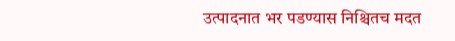उत्पादनात भर पडण्यास निश्चितच मदत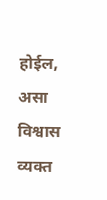होईल, असा विश्वास व्यक्त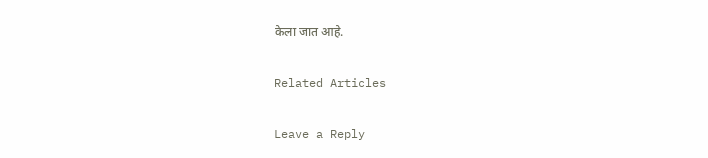केला जात आहे.

Related Articles

Leave a Reply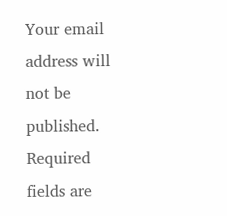Your email address will not be published. Required fields are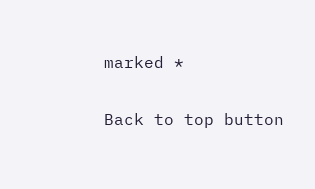marked *

Back to top button